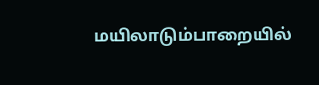மயிலாடும்பாறையில்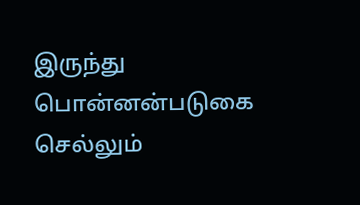இருந்து பொன்னன்படுகை செல்லும்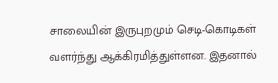சாலையின் இருபுறமும் செடி-கொடிகள் வளர்ந்து ஆக்கிரமித்துள்ளன. இதனால்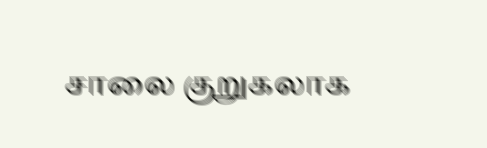சாலை குறுகலாக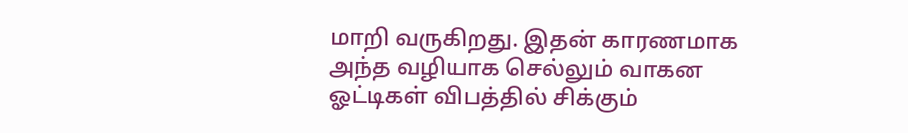மாறி வருகிறது. இதன் காரணமாக அந்த வழியாக செல்லும் வாகன ஓட்டிகள் விபத்தில் சிக்கும்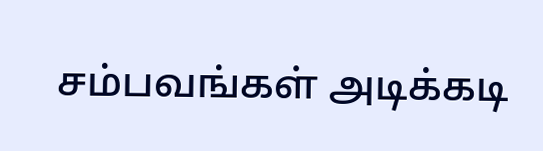சம்பவங்கள் அடிக்கடி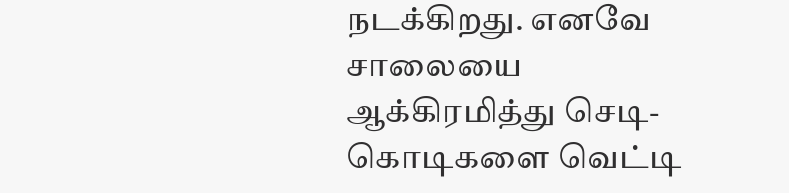நடக்கிறது. எனவே சாலையை ஆக்கிரமித்து செடி-கொடிகளை வெட்டி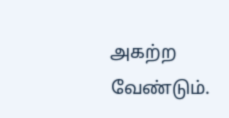அகற்ற வேண்டும்.